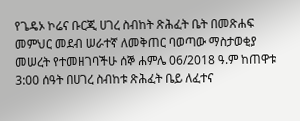የጌዴኦ ኮሬና ቡርጂ ሀገረ ስብከት ጽሕፈት ቤት በመጽሐፍ መምህር መደብ ሠራተኛ ለመቅጠር ባወጣው ማስታወቂያ መሠረት የተመዘገባችሁ ሰኞ ሐምሌ 06/2018 ዓ.ም ከጠዋቱ 3:00 ሰዓት በሀገረ ስብከቱ ጽሕፈት ቤይ ለፈተና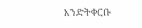እንድትቀርቡ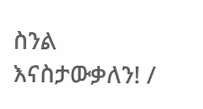ስንል እናስታውቃለን! /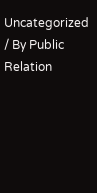Uncategorized / By Public Relation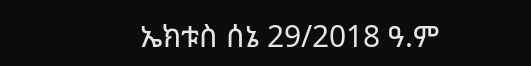ኤክቱስ ሰኔ 29/2018 ዓ.ም